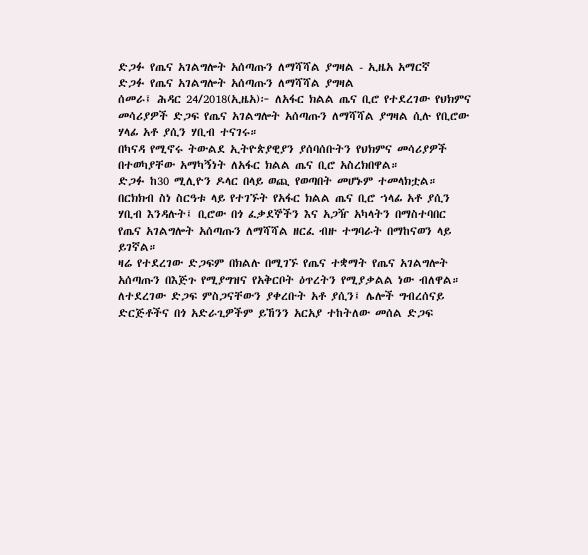ድጋፉ የጤና አገልግሎት አሰጣጡን ለማሻሻል ያግዛል - ኢዜአ አማርኛ
ድጋፉ የጤና አገልግሎት አሰጣጡን ለማሻሻል ያግዛል
ሰመራ፤ ሕዳር 24/2018(ኢዜአ)፦ ለአፋር ክልል ጤና ቢሮ የተደረገው የህክምና መሳሪያዎች ድጋፍ የጤና አገልግሎት አሰጣጡን ለማሻሻል ያግዛል ሲሉ የቢሮው ሃላፊ አቶ ያሲን ሃቢብ ተናገሩ።
በካናዳ የሚኖሩ ትውልደ ኢትዮጵያዊያን ያሰባሰቡትን የህክምና መሳሪያዎች በተወካያቸው አማካኝነት ለአፋር ክልል ጤና ቢሮ አስረክበዋል።
ድጋፉ ከ30 ሚሊዮን ዶላር በላይ ወጪ የወጣበት መሆኑም ተመላክቷል።
በርክክብ ስነ ስርዓቱ ላይ የተገኙት የአፋር ክልል ጤና ቢሮ ኀላፊ አቶ ያሲን ሃቢብ እንዳሉት፤ ቢሮው በጎ ፈቃደኞችን እና አጋዥ አካላትን በማስተባበር የጤና አገልግሎት አሰጣጡን ለማሻሻል ዘርፈ ብዙ ተግባራት በማከናወን ላይ ይገኛል።
ዛሬ የተደረገው ድጋፍም በክልሉ በሚገኙ የጤና ተቋማት የጤና አገልግሎት አሰጣጡን በእጅጉ የሚያግዝና የአቅርቦት ዕጥረትን የሚያቃልል ነው ብለዋል።
ለተደረገው ድጋፍ ምስጋናቸውን ያቀረቡት አቶ ያሲን፤ ሌሎች ግብረሰናይ ድርጅቶችና በጎ አድራጊዎችም ይኸንን አርአያ ተከትለው መሰል ድጋፍ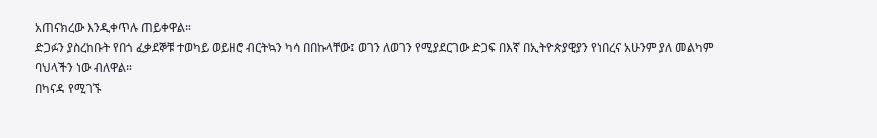አጠናክረው እንዲቀጥሉ ጠይቀዋል።
ድጋፉን ያስረከቡት የበጎ ፈቃደኞቹ ተወካይ ወይዘሮ ብርትኳን ካሳ በበኩላቸው፤ ወገን ለወገን የሚያደርገው ድጋፍ በእኛ በኢትዮጵያዊያን የነበረና አሁንም ያለ መልካም ባህላችን ነው ብለዋል።
በካናዳ የሚገኙ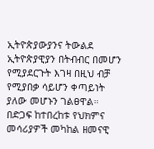ኢትዮጵያውያንና ትውልደ ኢትዮጵያዊያን በትብብር በመሆን የሚያደርጉት እገዛ በዚህ ብቻ የሚያበቃ ሳይሆን ቀጣይነት ያለው መሆኑን ገልፀዋል።
በድጋፍ ከተበረከቱ የህክምና መሳሪያዎች መካከል ዘመናዊ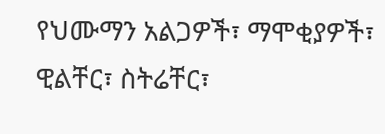የህሙማን አልጋዎች፣ ማሞቂያዎች፣ ዊልቸር፣ ስትሬቸር፣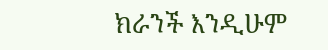ክራንች እንዲሁም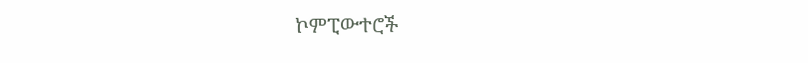ኮምፒውተሮች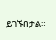ይገኙበታል።